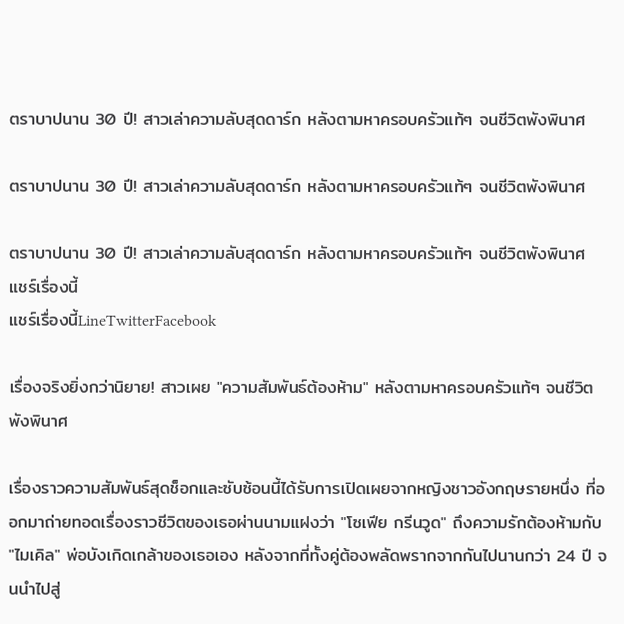ตราบาปนาน 30 ปี! สาวเล่าความลับสุดดาร์ก หลังตามหาครอบครัวแท้ๆ จนชีวิตพังพินาศ

ตราบาปนาน 30 ปี! สาวเล่าความลับสุดดาร์ก หลังตามหาครอบครัวแท้ๆ จนชีวิตพังพินาศ

ตราบาปนาน 30 ปี! สาวเล่าความลับสุดดาร์ก หลังตามหาครอบครัวแท้ๆ จนชีวิตพังพินาศ
แชร์เรื่องนี้
แชร์เรื่องนี้LineTwitterFacebook

เรื่องจริงยิ่งกว่านิยาย! สาวเผย "ความสัมพันธ์ต้องห้าม" หลังตามหาครอบครัวแท้ๆ จนชีวิตพังพินาศ

เรื่องราวความสัมพันธ์สุดช็อกและซับซ้อนนี้ได้รับการเปิดเผยจากหญิงชาวอังกฤษรายหนึ่ง ที่ออกมาถ่ายทอดเรื่องราวชีวิตของเธอผ่านนามแฝงว่า "โซเฟีย กรีนวูด" ถึงความรักต้องห้ามกับ "ไมเคิล" พ่อบังเกิดเกล้าของเธอเอง หลังจากที่ทั้งคู่ต้องพลัดพรากจากกันไปนานกว่า 24 ปี จนนำไปสู่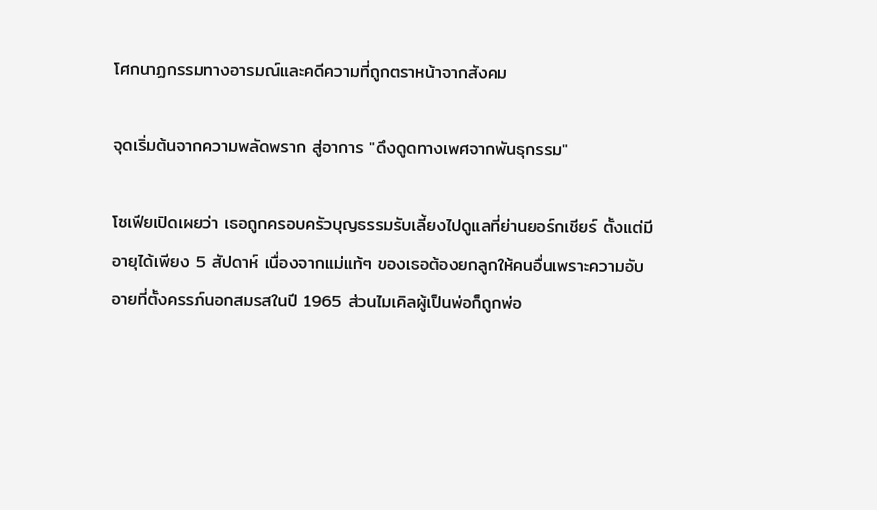โศกนาฏกรรมทางอารมณ์และคดีความที่ถูกตราหน้าจากสังคม

จุดเริ่มต้นจากความพลัดพราก สู่อาการ "ดึงดูดทางเพศจากพันธุกรรม"

โซเฟียเปิดเผยว่า เธอถูกครอบครัวบุญธรรมรับเลี้ยงไปดูแลที่ย่านยอร์กเชียร์ ตั้งแต่มีอายุได้เพียง 5 สัปดาห์ เนื่องจากแม่แท้ๆ ของเธอต้องยกลูกให้คนอื่นเพราะความอับอายที่ตั้งครรภ์นอกสมรสในปี 1965 ส่วนไมเคิลผู้เป็นพ่อก็ถูกพ่อ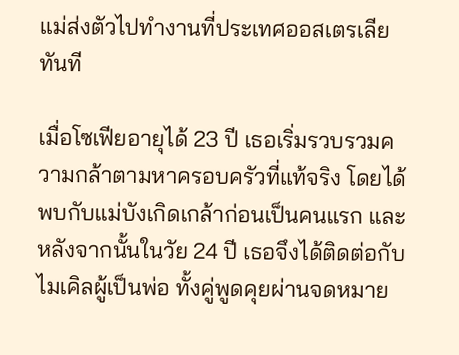แม่ส่งตัวไปทำงานที่ประเทศออสเตรเลียทันที

เมื่อโซเฟียอายุได้ 23 ปี เธอเริ่มรวบรวมความกล้าตามหาครอบครัวที่แท้จริง โดยได้พบกับแม่บังเกิดเกล้าก่อนเป็นคนแรก และหลังจากนั้นในวัย 24 ปี เธอจึงได้ติดต่อกับไมเคิลผู้เป็นพ่อ ทั้งคู่พูดคุยผ่านจดหมาย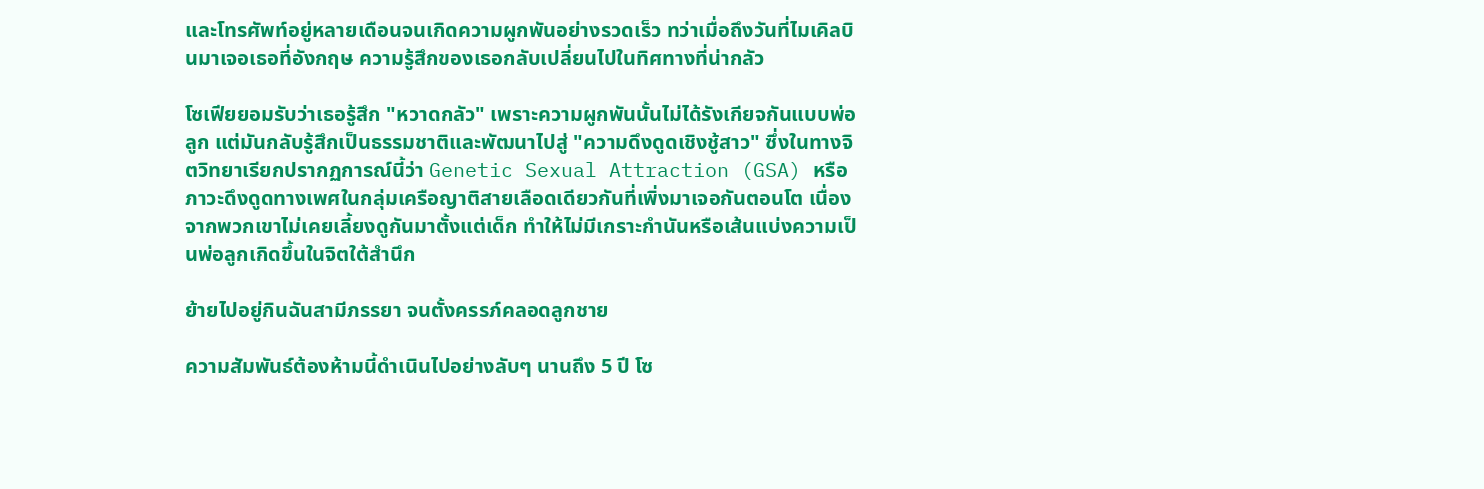และโทรศัพท์อยู่หลายเดือนจนเกิดความผูกพันอย่างรวดเร็ว ทว่าเมื่อถึงวันที่ไมเคิลบินมาเจอเธอที่อังกฤษ ความรู้สึกของเธอกลับเปลี่ยนไปในทิศทางที่น่ากลัว

โซเฟียยอมรับว่าเธอรู้สึก "หวาดกลัว" เพราะความผูกพันนั้นไม่ได้รังเกียจกันแบบพ่อลูก แต่มันกลับรู้สึกเป็นธรรมชาติและพัฒนาไปสู่ "ความดึงดูดเชิงชู้สาว" ซึ่งในทางจิตวิทยาเรียกปรากฏการณ์นี้ว่า Genetic Sexual Attraction (GSA) หรือภาวะดึงดูดทางเพศในกลุ่มเครือญาติสายเลือดเดียวกันที่เพิ่งมาเจอกันตอนโต เนื่องจากพวกเขาไม่เคยเลี้ยงดูกันมาตั้งแต่เด็ก ทำให้ไม่มีเกราะกำนันหรือเส้นแบ่งความเป็นพ่อลูกเกิดขึ้นในจิตใต้สำนึก

ย้ายไปอยู่กินฉันสามีภรรยา จนตั้งครรภ์คลอดลูกชาย

ความสัมพันธ์ต้องห้ามนี้ดำเนินไปอย่างลับๆ นานถึง 5 ปี โซ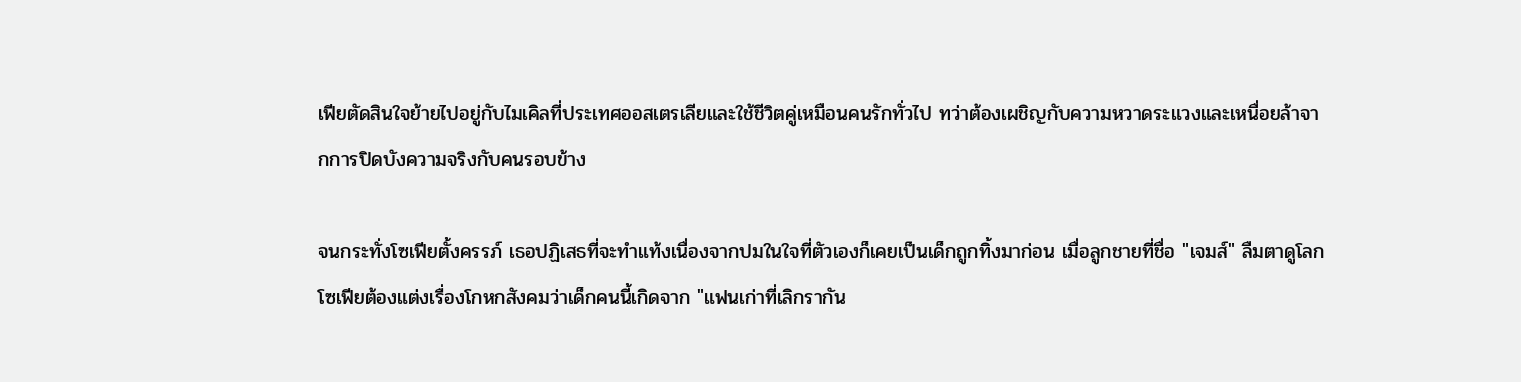เฟียตัดสินใจย้ายไปอยู่กับไมเคิลที่ประเทศออสเตรเลียและใช้ชีวิตคู่เหมือนคนรักทั่วไป ทว่าต้องเผชิญกับความหวาดระแวงและเหนื่อยล้าจากการปิดบังความจริงกับคนรอบข้าง

จนกระทั่งโซเฟียตั้งครรภ์ เธอปฏิเสธที่จะทำแท้งเนื่องจากปมในใจที่ตัวเองก็เคยเป็นเด็กถูกทิ้งมาก่อน เมื่อลูกชายที่ชื่อ "เจมส์" ลืมตาดูโลก โซเฟียต้องแต่งเรื่องโกหกสังคมว่าเด็กคนนี้เกิดจาก "แฟนเก่าที่เลิกรากัน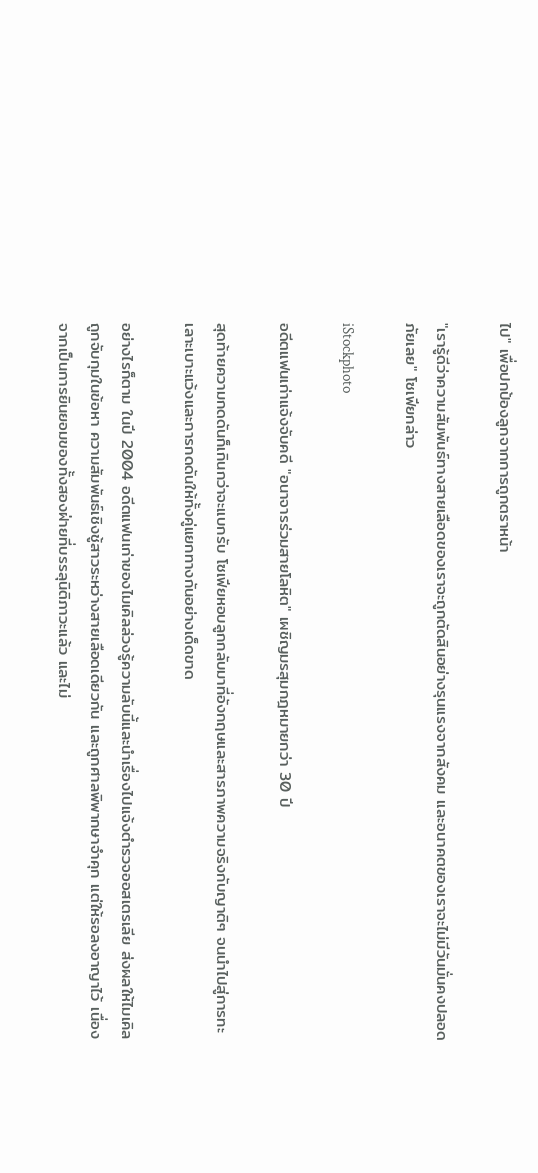ไป" เพื่อปกป้องลูกจากการถูกตราหน้า

"เรารู้ดีว่าความสัมพันธ์ทางสายเลือดของเราจะถูกตัดสินอย่างรุนแรงจากสังคม และอนาคตของเราจะไม่มีวันมั่นคงปลอดภัยเลย" โซเฟียกล่าว

iStockphoto

อดีตแฟนเก่าแจ้งจับคดี "อนาจารร่วมสายโลหิต" เผชิญมรสุมกฎหมายกว่า 30 ปี

สุดท้ายความกดดันก็เกินกว่าจะแบกรับ โซเฟียหอบลูกกลับมาที่อังกฤษและสารภาพความจริงกับญาติๆ จนนำไปสู่การทะเลาะเบาะแว้งและการกดดันให้ทั้งคู่แยกทางกันอย่างเด็ดขาด

อย่างไรก็ตาม ในปี 2004 อดีตแฟนเก่าของไมเคิลล่วงรู้ความลับนี้และนำเรื่องไปแจ้งตำรวจออสเตรเลีย ส่งผลให้ไมเคิลถูกจับกุมในข้อหา ความสัมพันธ์เชิงชู้สาวระหว่างสายเลือดเดียวกัน และถูกศาลพิพากษาจำคุก แต่ให้รอลงอาญาไว้ เนื่องจากเป็นการยินยอมของทั้งสองฝ่ายที่บรรลุนิติภาวะแล้ว และไม่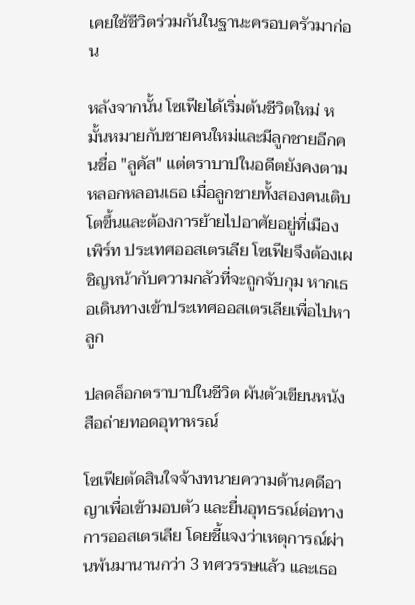เคยใช้ชีวิตร่วมกันในฐานะครอบครัวมาก่อน

หลังจากนั้น โซเฟียได้เริ่มต้นชีวิตใหม่ หมั้นหมายกับชายคนใหม่และมีลูกชายอีกคนชื่อ "ลูคัส" แต่ตราบาปในอดีตยังคงตามหลอกหลอนเธอ เมื่อลูกชายทั้งสองคนเติบโตขึ้นและต้องการย้ายไปอาศัยอยู่ที่เมืองเพิร์ท ประเทศออสเตรเลีย โซเฟียจึงต้องเผชิญหน้ากับความกลัวที่จะถูกจับกุม หากเธอเดินทางเข้าประเทศออสเตรเลียเพื่อไปหาลูก

ปลดล็อกตราบาปในชีวิต ผันตัวเขียนหนังสือถ่ายทอดอุทาหรณ์

โซเฟียตัดสินใจจ้างทนายความด้านคดีอาญาเพื่อเข้ามอบตัว และยื่นอุทธรณ์ต่อทางการออสเตรเลีย โดยชี้แจงว่าเหตุการณ์ผ่านพ้นมานานกว่า 3 ทศวรรษแล้ว และเธอ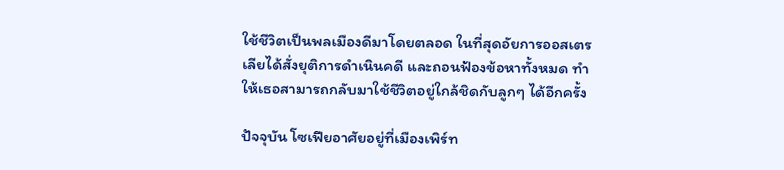ใช้ชีวิตเป็นพลเมืองดีมาโดยตลอด ในที่สุดอัยการออสเตรเลียได้สั่งยุติการดำเนินคดี และถอนฟ้องข้อหาทั้งหมด ทำให้เธอสามารถกลับมาใช้ชีวิตอยู่ใกล้ชิดกับลูกๆ ได้อีกครั้ง

ปัจจุบัน โซเฟียอาศัยอยู่ที่เมืองเพิร์ท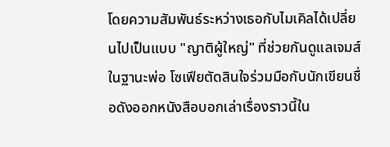โดยความสัมพันธ์ระหว่างเธอกับไมเคิลได้เปลี่ยนไปเป็นแบบ "ญาติผู้ใหญ่" ที่ช่วยกันดูแลเจมส์ในฐานะพ่อ โซเฟียตัดสินใจร่วมมือกับนักเขียนชื่อดังออกหนังสือบอกเล่าเรื่องราวนี้ใน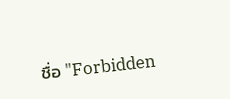ชื่อ "Forbidden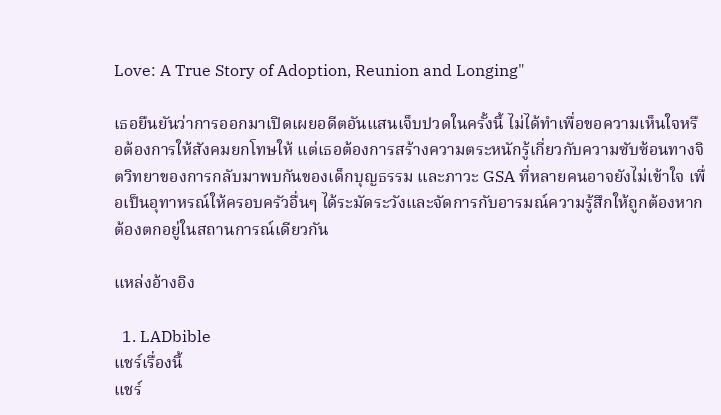Love: A True Story of Adoption, Reunion and Longing"

เธอยืนยันว่าการออกมาเปิดเผยอดีตอันแสนเจ็บปวดในครั้งนี้ ไม่ได้ทำเพื่อขอความเห็นใจหรือต้องการให้สังคมยกโทษให้ แต่เธอต้องการสร้างความตระหนักรู้เกี่ยวกับความซับซ้อนทางจิตวิทยาของการกลับมาพบกันของเด็กบุญธรรม และภาวะ GSA ที่หลายคนอาจยังไม่เข้าใจ เพื่อเป็นอุทาหรณ์ให้ครอบครัวอื่นๆ ได้ระมัดระวังและจัดการกับอารมณ์ความรู้สึกให้ถูกต้องหากต้องตกอยู่ในสถานการณ์เดียวกัน

แหล่งอ้างอิง

  1. LADbible
แชร์เรื่องนี้
แชร์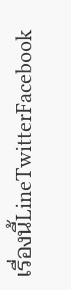เรื่องนี้LineTwitterFacebook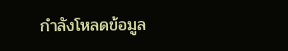กำลังโหลดข้อมูล